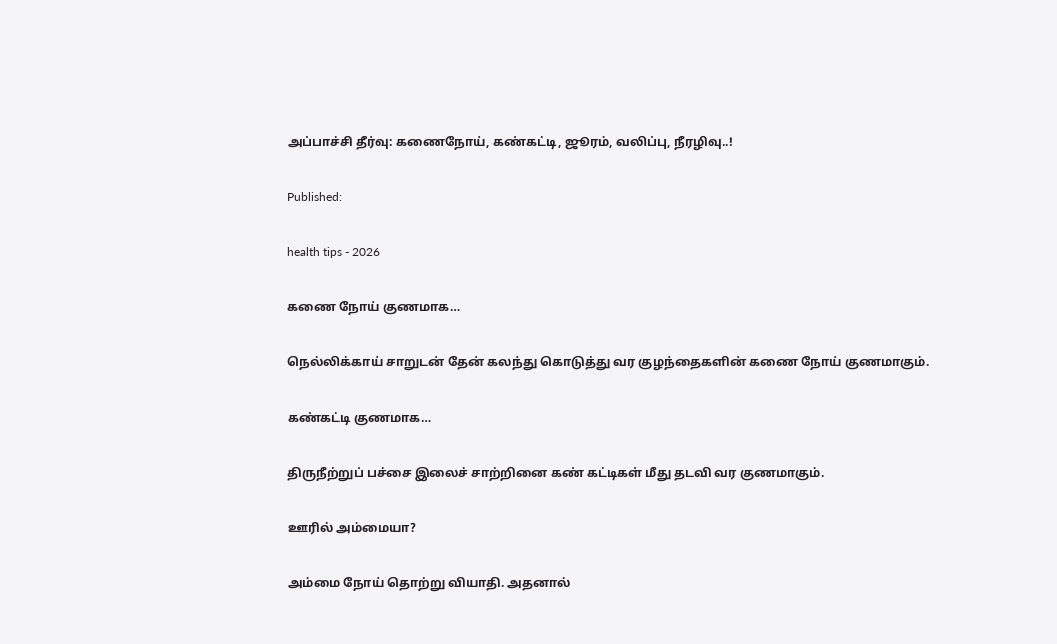அப்பாச்சி தீர்வு: கணைநோய், கண்கட்டி, ஜூரம், வலிப்பு, நீரழிவு..!

Published:

health tips - 2026

கணை நோய் குணமாக…

நெல்லிக்காய் சாறுடன் தேன் கலந்து கொடுத்து வர குழந்தைகளின் கணை நோய் குணமாகும்.

கண்கட்டி குணமாக…

திருநீற்றுப் பச்சை இலைச் சாற்றினை கண் கட்டிகள் மீது தடவி வர குணமாகும்.

ஊரில் அம்மையா?

அம்மை நோய் தொற்று வியாதி. அதனால்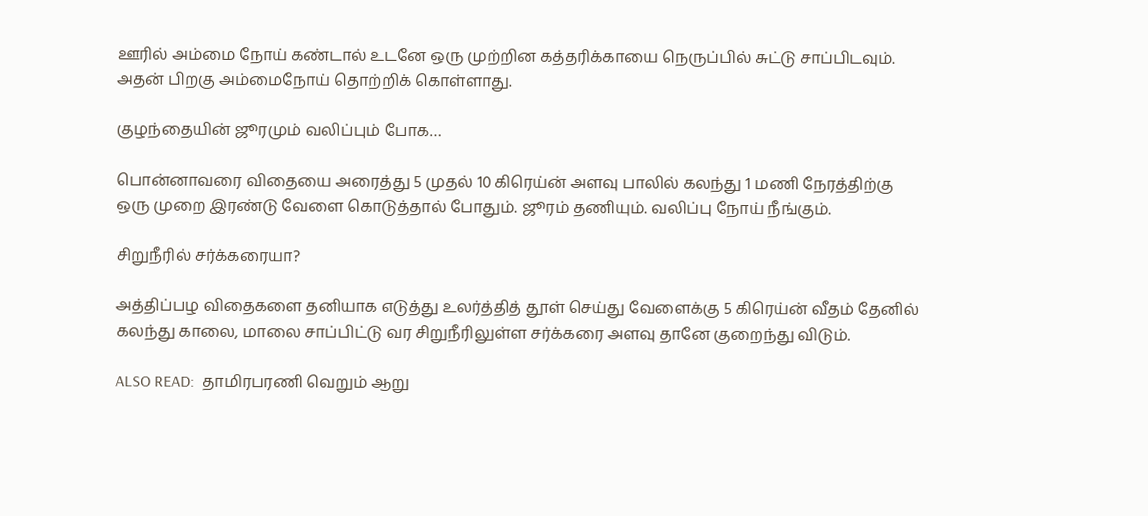ஊரில் அம்மை நோய் கண்டால் உடனே ஒரு முற்றின கத்தரிக்காயை நெருப்பில் சுட்டு சாப்பிடவும். அதன் பிறகு அம்மைநோய் தொற்றிக் கொள்ளாது.

குழந்தையின் ஜூரமும் வலிப்பும் போக…

பொன்னாவரை விதையை அரைத்து 5 முதல் 10 கிரெய்ன் அளவு பாலில் கலந்து 1 மணி நேரத்திற்கு ஒரு முறை இரண்டு வேளை கொடுத்தால் போதும். ஜூரம் தணியும். வலிப்பு நோய் நீங்கும்.

சிறுநீரில் சர்க்கரையா?

அத்திப்பழ விதைகளை தனியாக எடுத்து உலர்த்தித் தூள் செய்து வேளைக்கு 5 கிரெய்ன் வீதம் தேனில் கலந்து காலை, மாலை சாப்பிட்டு வர சிறுநீரிலுள்ள சர்க்கரை அளவு தானே குறைந்து விடும்.

ALSO READ:  தாமிரபரணி வெறும் ஆறு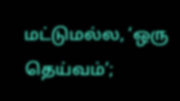மட்டுமல்ல, ‘ஒரு தெய்வம்’;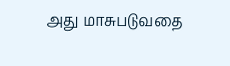அது மாசுபடுவதை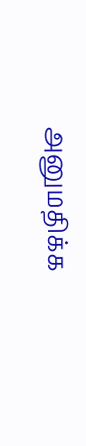அனுமதிக்க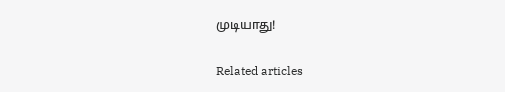முடியாது!

Related articles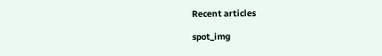Recent articles

spot_img